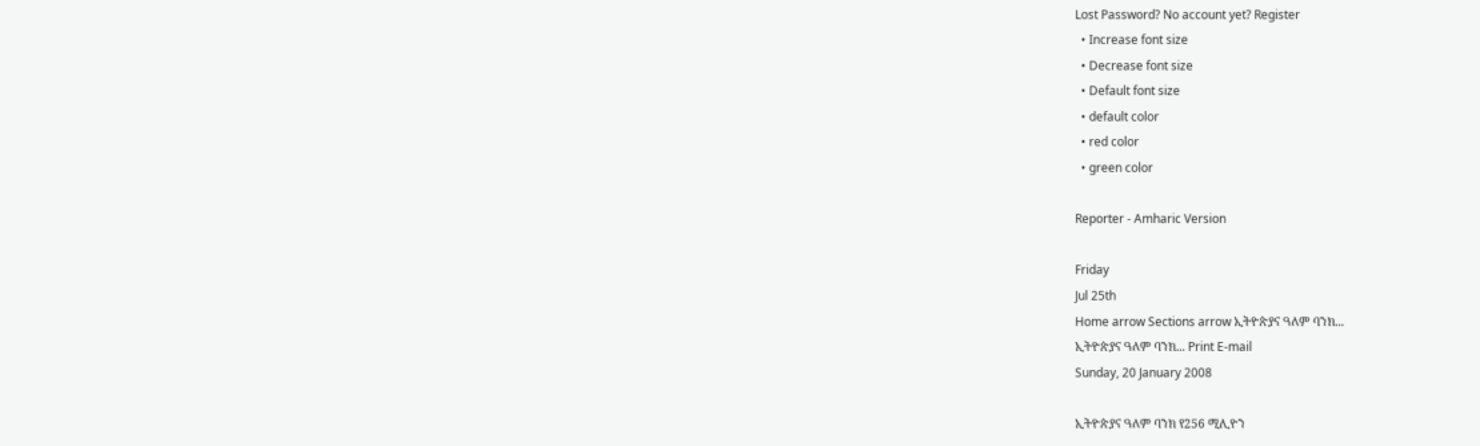Lost Password? No account yet? Register
  • Increase font size
  • Decrease font size
  • Default font size
  • default color
  • red color
  • green color

Reporter - Amharic Version

Friday
Jul 25th
Home arrow Sections arrow ኢትዮጵያና ዓለም ባንክ...
ኢትዮጵያና ዓለም ባንክ... Print E-mail
Sunday, 20 January 2008

ኢትዮጵያና ዓለም ባንክ የ256 ሚሊዮን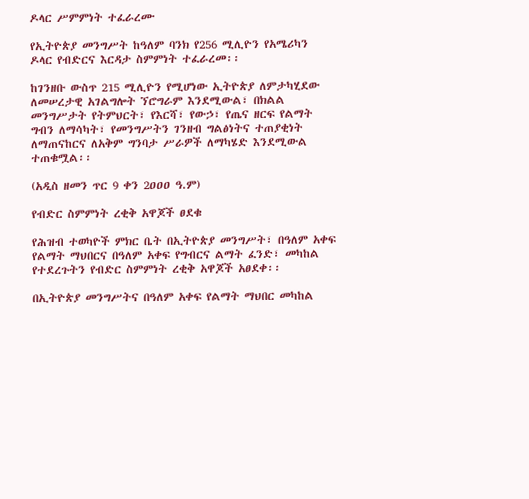ዶላር ሥምምነት ተፈራረሙ

የኢትዮጵያ መንግሥት ከዓለም ባንክ የ256 ሚሊዮን የአሜሪካን ዶላር የብድርና እርዳታ ስምምነት ተፈራረመ፡፡

ከገንዘቡ ውስጥ 215 ሚሊዮን የሚሆነው ኢትዮጵያ ለምታካሂደው ለመሠረታዊ አገልግሎት ኘሮግራም እንደሚውል፣ በክልል መንግሥታት የትምህርት፣ የእርሻ፣ የውኃ፣ የጤና ዘርፍ የልማት ግብን ለማሳካት፣ የመንግሥትን ገንዘብ ግልፅነትና ተጠያቂነት ለማጠናከርና ለአቅም ግንባታ ሥራዎች ለማካሄድ እንደሚውል ተጠቁሟል፡፡

(አዲስ ዘመን ጥር 9 ቀን 2ዐዐዐ ዓ.ም)

የብድር ስምምነት ረቂቅ አዋጆች ፀደቁ

የሕዝብ ተወካዮች ምክር ቤት በኢትዮጵያ መንግሥት፣ በዓለም አቀፍ የልማት ማህበርና በዓለም አቀፍ የግብርና ልማት ፈንድ፣ መካከል የተደረጉትን የብድር ስምምነት ረቂቅ አዋጆች አፀደቀ፡፡

በኢትዮጵያ መንግሥትና በዓለም አቀፍ የልማት ማህበር መካከል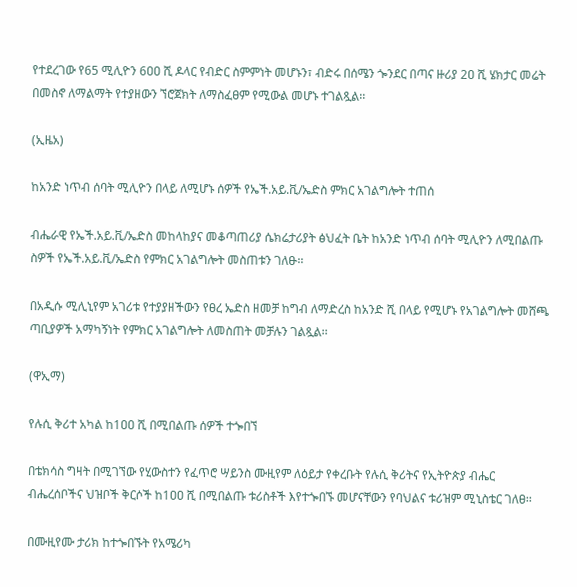የተደረገው የ65 ሚሊዮን 6ዐዐ ሺ ዶላር የብድር ስምምነት መሆኑን፣ ብድሩ በሰሜን ጐንደር በጣና ዙሪያ 2ዐ ሺ ሄክታር መሬት በመስኖ ለማልማት የተያዘውን ኘሮጀክት ለማስፈፀም የሚውል መሆኑ ተገልጿል፡፡

(ኢዜአ)

ከአንድ ነጥብ ሰባት ሚሊዮን በላይ ለሚሆኑ ሰዎች የኤች.አይ.ቪ/ኤድስ ምክር አገልግሎት ተጠሰ

ብሔራዊ የኤች.አይ.ቪ/ኤድስ መከላከያና መቆጣጠሪያ ሴክሬታሪያት ፅህፈት ቤት ከአንድ ነጥብ ሰባት ሚሊዮን ለሚበልጡ ስዎች የኤች.አይ.ቪ/ኤድስ የምክር አገልግሎት መስጠቱን ገለፁ፡፡

በአዲሱ ሚሊኒየም አገሪቱ የተያያዘችውን የፀረ ኤድስ ዘመቻ ከግብ ለማድረስ ከአንድ ሺ በላይ የሚሆኑ የአገልግሎት መሸጫ ጣቢያዎች አማካኝነት የምክር አገልግሎት ለመስጠት መቻሉን ገልጿል፡፡

(ዋኢማ)

የሉሲ ቅሪተ አካል ከ1ዐዐ ሺ በሚበልጡ ሰዎች ተጐበኘ

በቴክሳስ ግዛት በሚገኘው የሂውስተን የፈጥሮ ሣይንስ ሙዚየም ለዕይታ የቀረቡት የሉሲ ቅሪትና የኢትዮጵያ ብሔር ብሔረሰቦችና ህዝቦች ቅርሶች ከ1ዐዐ ሺ በሚበልጡ ቱሪስቶች እየተጐበኙ መሆናቸውን የባህልና ቱሪዝም ሚኒስቴር ገለፀ፡፡

በሙዚየሙ ታሪክ ከተጐበኙት የአሜሪካ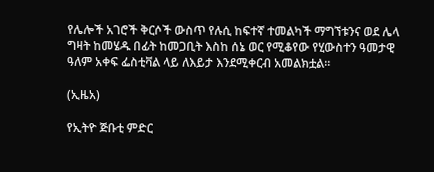የሌሎች አገሮች ቅርሶች ውስጥ የሉሲ ከፍተኛ ተመልካች ማግኘቱንና ወደ ሌላ ግዛት ከመሄዱ በፊት ከመጋቢት እስከ ሰኔ ወር የሚቆየው የሂውስተን ዓመታዊ ዓለም አቀፍ ፌስቲቫል ላይ ለእይታ እንደሚቀርብ አመልክቷል፡፡

(ኢዜአ)

የኢትዮ ጅቡቲ ምድር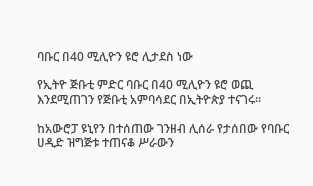ባቡር በ40 ሚሊዮን ዩሮ ሊታደስ ነው

የኢትዮ ጅቡቲ ምድር ባቡር በ40 ሚሊዮን ዩሮ ወጪ እንደሚጠገን የጅቡቲ አምባሳደር በኢትዮጵያ ተናገሩ፡፡

ከአውሮፓ ዩኒየን በተሰጠው ገንዘብ ሊሰራ የታሰበው የባቡር ሀዲድ ዝግጅቱ ተጠናቆ ሥራውን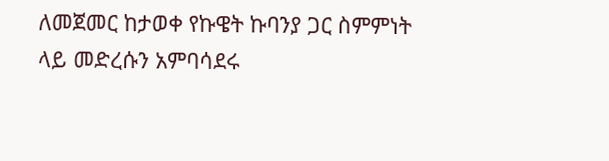ለመጀመር ከታወቀ የኩዌት ኩባንያ ጋር ስምምነት ላይ መድረሱን አምባሳደሩ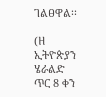ገልፀዋል፡፡

(ዘ ኢትዮጵያን ሄራልድ ጥር 8 ቀን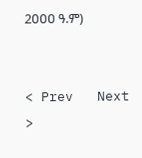2ዐዐዐ ዓ.ም)


< Prev   Next >